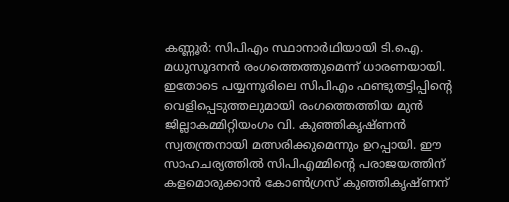കണ്ണൂർ: സിപിഎം സ്ഥാനാർഥിയായി ടി.ഐ. മധുസൂദനൻ രംഗത്തെത്തുമെന്ന് ധാരണയായി. ഇതോടെ പയ്യന്നൂരിലെ സിപിഎം ഫണ്ടുതട്ടിപ്പിന്റെ വെളിപ്പെടുത്തലുമായി രംഗത്തെത്തിയ മുൻ ജില്ലാകമ്മിറ്റിയംഗം വി. കുഞ്ഞികൃഷ്ണൻ സ്വതന്ത്രനായി മത്സരിക്കുമെന്നും ഉറപ്പായി. ഈ സാഹചര്യത്തിൽ സിപിഎമ്മിന്റെ പരാജയത്തിന് കളമൊരുക്കാൻ കോൺഗ്രസ് കുഞ്ഞികൃഷ്ണന്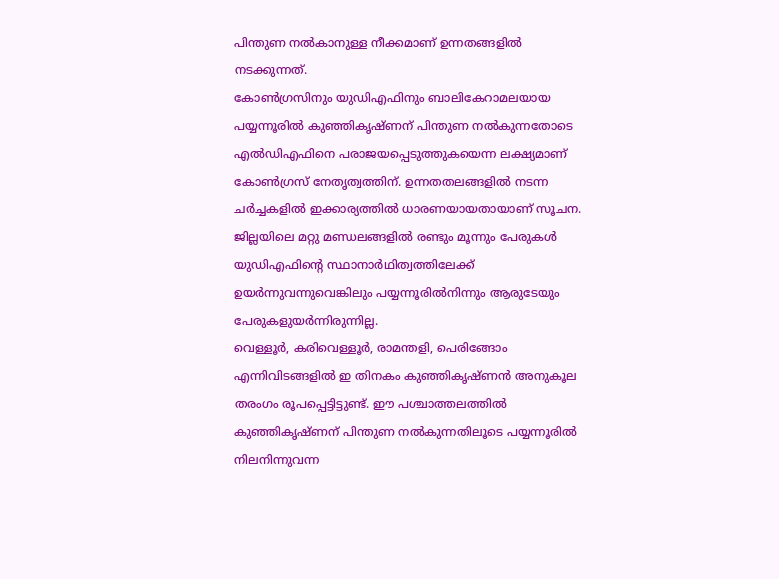പിന്തുണ നൽകാനുള്ള നീക്കമാണ് ഉന്നതങ്ങളിൽ നടക്കുന്നത്.
കോൺഗ്രസിനും യുഡിഎഫിനും ബാലികേറാമലയായ പയ്യന്നൂരിൽ കുഞ്ഞികൃഷ്ണന് പിന്തുണ നൽകുന്നതോടെ എൽഡിഎഫിനെ പരാജയപ്പെടുത്തുകയെന്ന ലക്ഷ്യമാണ് കോൺഗ്രസ് നേതൃത്വത്തിന്. ഉന്നതതലങ്ങളിൽ നടന്ന ചർച്ചകളിൽ ഇക്കാര്യത്തിൽ ധാരണയായതായാണ് സൂചന.
ജില്ലയിലെ മറ്റു മണ്ഡലങ്ങളിൽ രണ്ടും മൂന്നും പേരുകൾ യുഡിഎഫിന്റെ സ്ഥാനാർഥിത്വത്തിലേക്ക് ഉയർന്നുവന്നുവെങ്കിലും പയ്യന്നൂരിൽനിന്നും ആരുടേയും പേരുകളുയർന്നിരുന്നില്ല.
വെള്ളൂർ, കരിവെള്ളൂർ, രാമന്തളി, പെരിങ്ങോം എന്നിവിടങ്ങളിൽ ഇ തിനകം കുഞ്ഞികൃഷ്ണൻ അനുകൂല തരംഗം രൂപപ്പെട്ടിട്ടുണ്ട്. ഈ പശ്ചാത്തലത്തിൽ കുഞ്ഞികൃഷ്ണന് പിന്തുണ നൽകുന്നതിലൂടെ പയ്യന്നൂരിൽ നിലനിന്നുവന്ന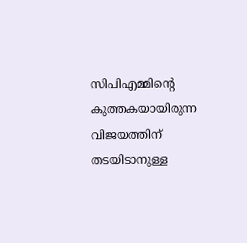സിപിഎമ്മിന്റെ കുത്തകയായിരുന്ന വിജയത്തിന് തടയിടാനുള്ള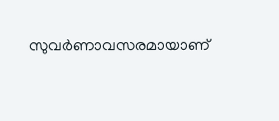സുവർണാവസരമായാണ്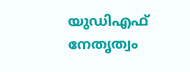യുഡിഎഫ് നേതൃത്വം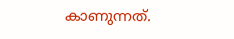കാണുന്നത്.